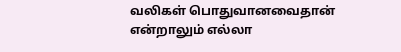வலிகள் பொதுவானவைதான் என்றாலும் எல்லா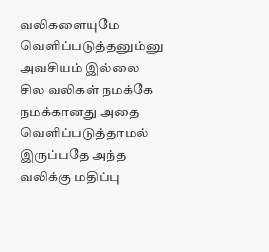வலிகளையுமே வெளிப்படுத்தனும்னு அவசியம் இல்லை சில வலிகள் நமக்கே நமக்கானது அதை வெளிப்படுத்தாமல் இருப்பதே அந்த வலிக்கு மதிப்பு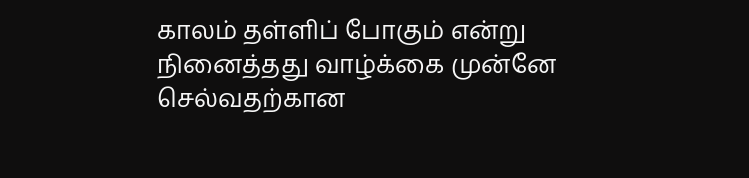காலம் தள்ளிப் போகும் என்று நினைத்தது வாழ்க்கை முன்னே செல்வதற்கான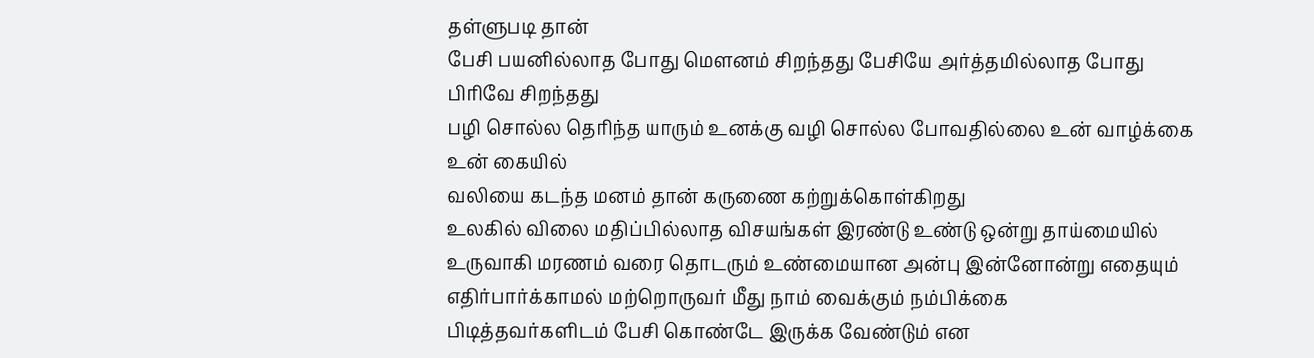தள்ளுபடி தான்
பேசி பயனில்லாத போது மெளனம் சிறந்தது பேசியே அர்த்தமில்லாத போது பிரிவே சிறந்தது
பழி சொல்ல தெரிந்த யாரும் உனக்கு வழி சொல்ல போவதில்லை உன் வாழ்க்கை உன் கையில்
வலியை கடந்த மனம் தான் கருணை கற்றுக்கொள்கிறது
உலகில் விலை மதிப்பில்லாத விசயங்கள் இரண்டு உண்டு ஒன்று தாய்மையில் உருவாகி மரணம் வரை தொடரும் உண்மையான அன்பு இன்னோன்று எதையும் எதிர்பார்க்காமல் மற்றொருவர் மீது நாம் வைக்கும் நம்பிக்கை
பிடித்தவர்களிடம் பேசி கொண்டே இருக்க வேண்டும் என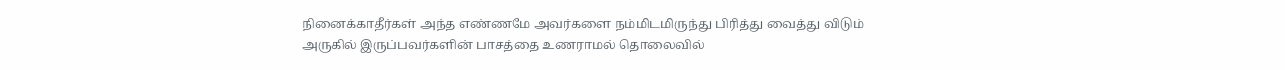நினைக்காதீர்கள் அந்த எண்ணமே அவர்களை நம்மிடமிருந்து பிரித்து வைத்து விடும்
அருகில் இருப்பவர்களின் பாசத்தை உணராமல் தொலைவில்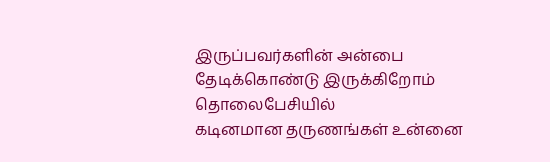இருப்பவர்களின் அன்பை தேடிக்கொண்டு இருக்கிறோம் தொலைபேசியில்
கடினமான தருணங்கள் உன்னை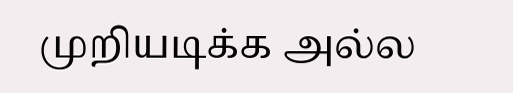முறியடிக்க அல்ல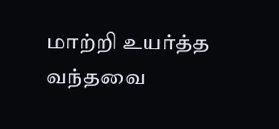மாற்றி உயர்த்த வந்தவை